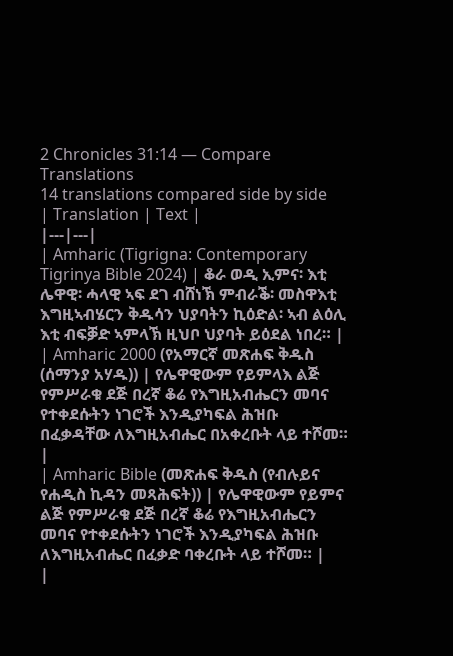2 Chronicles 31:14 — Compare Translations
14 translations compared side by side
| Translation | Text |
|---|---|
| Amharic (Tigrigna: Contemporary Tigrinya Bible 2024) | ቆራ ወዲ ኢምና፡ እቲ ሌዋዊ፡ ሓላዊ ኣፍ ደገ ብሸነኽ ምብራቕ፡ መስዋእቲ እግዚኣብሄርን ቅዱሳን ህያባትን ኪዕድል፡ ኣብ ልዕሊ እቲ ብፍቓድ ኣምላኽ ዚህቦ ህያባት ይዕደል ነበረ። |
| Amharic 2000 (የአማርኛ መጽሐፍ ቅዱስ (ሰማንያ አሃዱ)) | የሌዋዊውም የይምላእ ልጅ የምሥራቁ ደጅ በረኛ ቆሬ የእግዚአብሔርን መባና የተቀደሱትን ነገሮች እንዲያካፍል ሕዝቡ በፈቃዳቸው ለእግዚአብሔር በአቀረቡት ላይ ተሾመ። |
| Amharic Bible (መጽሐፍ ቅዱስ (የብሉይና የሐዲስ ኪዳን መጻሕፍት)) | የሌዋዊውም የይምና ልጅ የምሥራቁ ደጅ በረኛ ቆሬ የእግዚአብሔርን መባና የተቀደሱትን ነገሮች እንዲያካፍል ሕዝቡ ለእግዚአብሔር በፈቃድ ባቀረቡት ላይ ተሾመ። |
|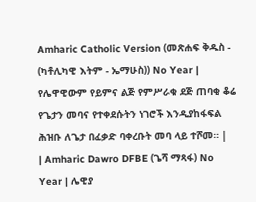Amharic Catholic Version (መጽሐፍ ቅዱስ - (ካቶሊካዊ እትም - ኤማሁስ)) No Year | የሌዋዊውም የይምና ልጅ የምሥራቁ ደጅ ጠባቂ ቆሬ የጌታን መባና የተቀደሱትን ነገሮች እንዲያከፋፍል ሕዝቡ ለጌታ በፈቃድ ባቀረቡት መባ ላይ ተሾመ። |
| Amharic Dawro DFBE (ጌሻ ማጻፋ) No Year | ሌዊያ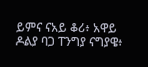ይምና ናአይ ቆሪ፥ አዋይ ዶልያ ባጋ ፐንግያ ናግያዌ፥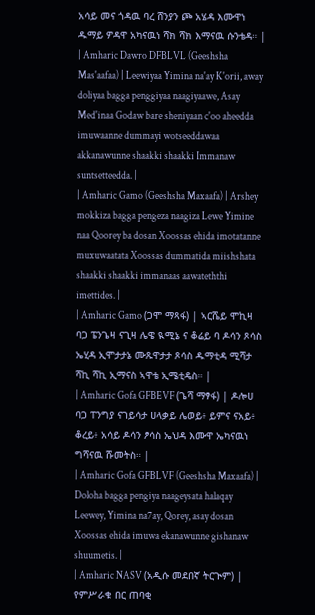አሳይ መና ጎዳዉ ባረ ሸንያን ጮ አሄዳ እሙዋነ ዱማይ ዎዳዋ አካናዉነ ሻክ ሻክ እማናዉ ሱንቴዳ። |
| Amharic Dawro DFBLVL (Geeshsha Mas'aafaa) | Leewiyaa Yimina na'ay K'orii, away doliyaa bagga penggiyaa naagiyaawe, Asay Med'inaa Godaw bare sheniyaan c'oo aheedda imuwaanne dummayi wotseeddawaa akkanawunne shaakki shaakki Immanaw suntsetteedda. |
| Amharic Gamo (Geeshsha Maxaafa) | Arshey mokkiza bagga pengeza naagiza Lewe Yimine naa Qoorey ba dosan Xoossas ehida imotatanne muxuwaatata Xoossas dummatida miishshata shaakki shaakki immanaas aawateththi imettides. |
| Amharic Gamo (ጋሞ ማጻፋ) | ኣርሼይ ሞኪዛ ባጋ ፔንጌዛ ናጊዛ ሌዌ ዪሚኔ ና ቆሬይ ባ ዶሳን ጾሳስ ኤሂዳ ኢሞታታኔ ሙጹዋታታ ጾሳስ ዱማቲዳ ሚሻታ ሻኪ ሻኪ ኢማናስ ኣዋቴ ኢሜቲዴስ። |
| Amharic Gofa GFBEVF (ጌሻ ማፃፋ) | ዶሎሀ ባጋ ፐንግያ ናገይሳታ ሀላቃይ ሌወይ፥ ይምና ናአይ፥ ቆረይ፥ አሳይ ዶሳን ፆሳስ ኤህዳ እሙዋ ኤካናዉነ ግሻናዉ ሹመትስ። |
| Amharic Gofa GFBLVF (Geeshsha Maxaafa) | Doloha bagga pengiya naageysata halaqay Leewey, Yimina na7ay, Qorey, asay dosan Xoossas ehida imuwa ekanawunne gishanaw shuumetis. |
| Amharic NASV (አዲሱ መደበኛ ትርጒም) | የምሥራቁ በር ጠባቂ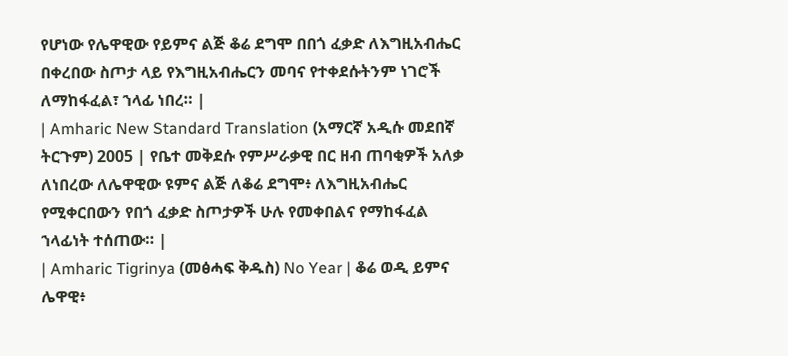የሆነው የሌዋዊው የይምና ልጅ ቆሬ ደግሞ በበጎ ፈቃድ ለእግዚአብሔር በቀረበው ስጦታ ላይ የእግዚአብሔርን መባና የተቀደሱትንም ነገሮች ለማከፋፈል፣ ኀላፊ ነበረ። |
| Amharic New Standard Translation (አማርኛ አዲሱ መደበኛ ትርጉም) 2005 | የቤተ መቅደሱ የምሥራቃዊ በር ዘብ ጠባቂዎች አለቃ ለነበረው ለሌዋዊው ዩምና ልጅ ለቆሬ ደግሞ፥ ለእግዚአብሔር የሚቀርበውን የበጎ ፈቃድ ስጦታዎች ሁሉ የመቀበልና የማከፋፈል ኀላፊነት ተሰጠው። |
| Amharic Tigrinya (መፅሓፍ ቅዱስ) No Year | ቆሬ ወዲ ይምና ሌዋዊ፥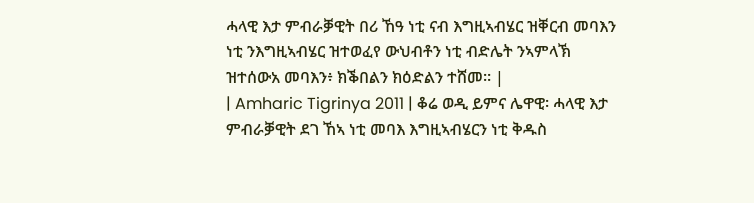ሓላዊ እታ ምብራቓዊት በሪ ኸዓ ነቲ ናብ እግዚኣብሄር ዝቐርብ መባእን ነቲ ንእግዚኣብሄር ዝተወፈየ ውህብቶን ነቲ ብድሌት ንኣምላኽ ዝተሰውአ መባእን፥ ክቕበልን ክዕድልን ተሸመ። |
| Amharic Tigrinya 2011 | ቆሬ ወዲ ይምና ሌዋዊ፡ ሓላዊ እታ ምብራቓዊት ደገ ኸኣ ነቲ መባእ እግዚኣብሄርን ነቲ ቅዱስ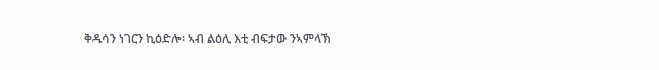ቅዱሳን ነገርን ኪዕድሎ፡ ኣብ ልዕሊ እቲ ብፍታው ንኣምላኽ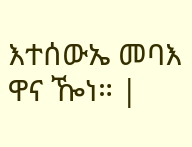እተሰውኤ መባእ ዋና ዀነ። |